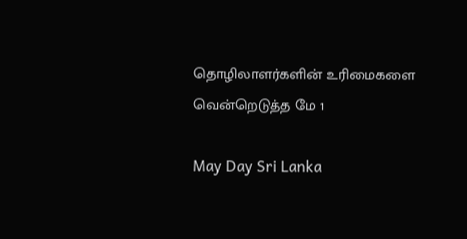தொழிலாளர்களின் உரிமைகளை வென்றெடுத்த மே 1

May Day Sri Lanka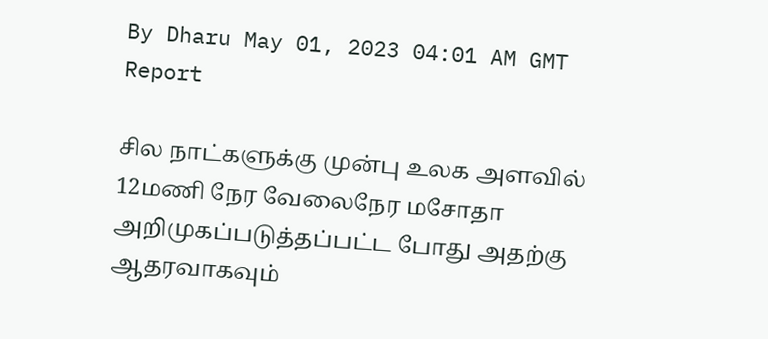By Dharu May 01, 2023 04:01 AM GMT
Report

சில நாட்களுக்கு முன்பு உலக அளவில் 12மணி நேர வேலைநேர மசோதா அறிமுகப்படுத்தப்பட்ட போது அதற்கு ஆதரவாகவும்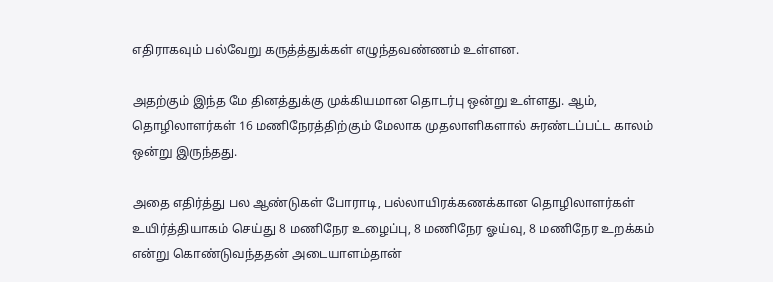எதிராகவும் பல்வேறு கருத்த்துக்கள் எழுந்தவண்ணம் உள்ளன.

அதற்கும் இந்த மே தினத்துக்கு முக்கியமான தொடர்பு ஒன்று உள்ளது. ஆம், தொழிலாளர்கள் 16 மணிநேரத்திற்கும் மேலாக முதலாளிகளால் சுரண்டப்பட்ட காலம் ஒன்று இருந்தது.

அதை எதிர்த்து பல ஆண்டுகள் போராடி, பல்லாயிரக்கணக்கான தொழிலாளர்கள் உயிர்த்தியாகம் செய்து 8 மணிநேர உழைப்பு, 8 மணிநேர ஓய்வு, 8 மணிநேர உறக்கம் என்று கொண்டுவந்ததன் அடையாளம்தான்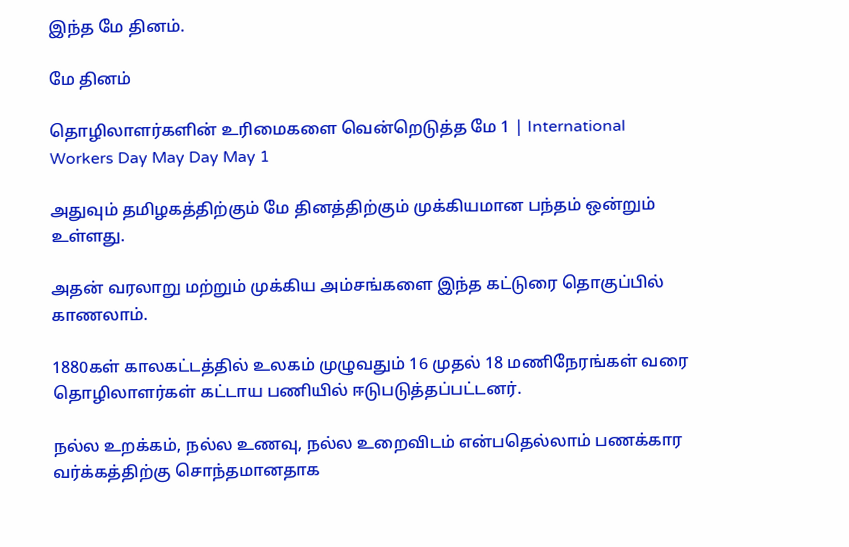இந்த மே தினம்.

மே தினம்

தொழிலாளர்களின் உரிமைகளை வென்றெடுத்த மே 1 | International Workers Day May Day May 1

அதுவும் தமிழகத்திற்கும் மே தினத்திற்கும் முக்கியமான பந்தம் ஒன்றும் உள்ளது.

அதன் வரலாறு மற்றும் முக்கிய அம்சங்களை இந்த கட்டுரை தொகுப்பில் காணலாம்.

1880கள் காலகட்டத்தில் உலகம் முழுவதும் 16 முதல் 18 மணிநேரங்கள் வரை தொழிலாளர்கள் கட்டாய பணியில் ஈடுபடுத்தப்பட்டனர்.

நல்ல உறக்கம், நல்ல உணவு, நல்ல உறைவிடம் என்பதெல்லாம் பணக்கார வர்க்கத்திற்கு சொந்தமானதாக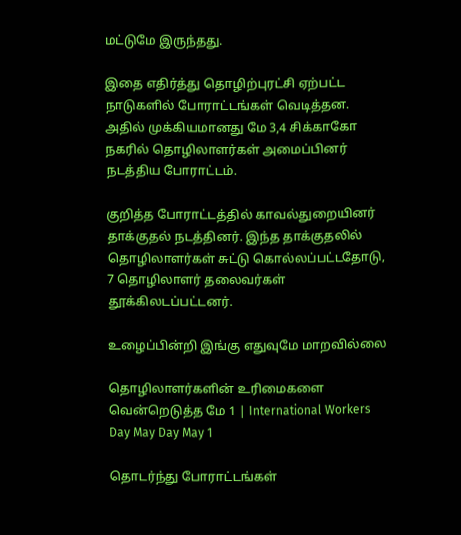மட்டுமே இருந்தது.

இதை எதிர்த்து தொழிற்புரட்சி ஏற்பட்ட நாடுகளில் போராட்டங்கள் வெடித்தன. அதில் முக்கியமானது மே 3,4 சிக்காகோ நகரில் தொழிலாளர்கள் அமைப்பினர் நடத்திய போராட்டம்.

குறித்த போராட்டத்தில் காவல்துறையினர் தாக்குதல் நடத்தினர். இந்த தாக்குதலில் தொழிலாளர்கள் சுட்டு கொல்லப்பட்டதோடு, 7 தொழிலாளர் தலைவர்கள் தூக்கிலடப்பட்டனர்.

உழைப்பின்றி இங்கு எதுவுமே மாறவில்லை

தொழிலாளர்களின் உரிமைகளை வென்றெடுத்த மே 1 | International Workers Day May Day May 1

தொடர்ந்து போராட்டங்கள்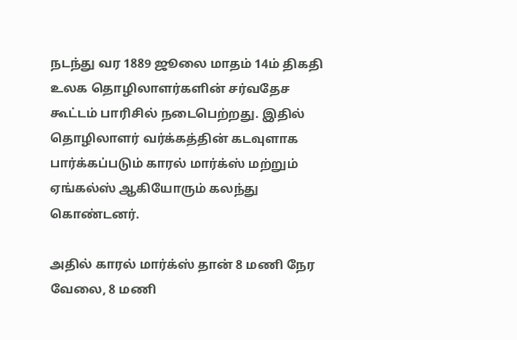நடந்து வர 1889 ஜூலை மாதம் 14ம் திகதி உலக தொழிலாளர்களின் சர்வதேச கூட்டம் பாரிசில் நடைபெற்றது. இதில் தொழிலாளர் வர்க்கத்தின் கடவுளாக பார்க்கப்படும் காரல் மார்க்ஸ் மற்றும் ஏங்கல்ஸ் ஆகியோரும் கலந்து கொண்டனர்.

அதில் காரல் மார்க்ஸ் தான் 8 மணி நேர வேலை, 8 மணி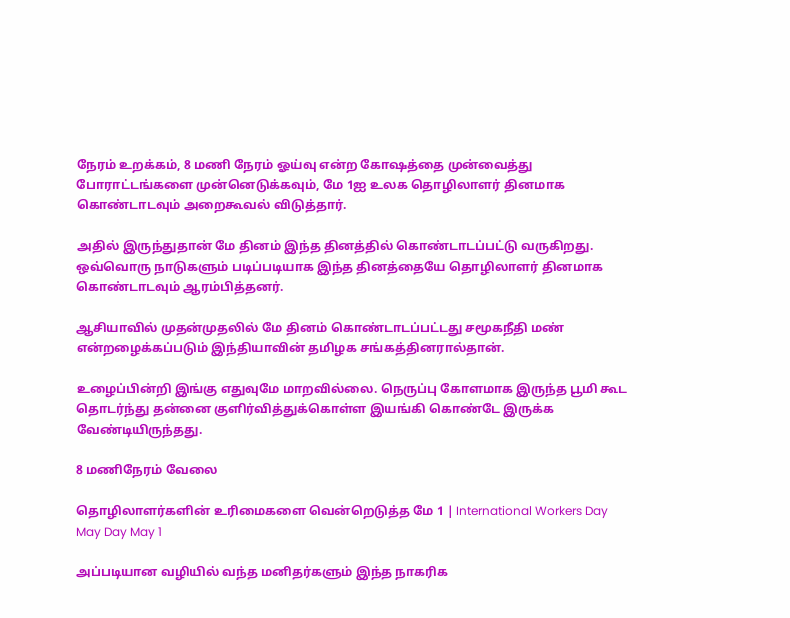நேரம் உறக்கம், 8 மணி நேரம் ஓய்வு என்ற கோஷத்தை முன்வைத்து போராட்டங்களை முன்னெடுக்கவும், மே 1ஐ உலக தொழிலாளர் தினமாக கொண்டாடவும் அறைகூவல் விடுத்தார்.

அதில் இருந்துதான் மே தினம் இந்த தினத்தில் கொண்டாடப்பட்டு வருகிறது. ஒவ்வொரு நாடுகளும் படிப்படியாக இந்த தினத்தையே தொழிலாளர் தினமாக கொண்டாடவும் ஆரம்பித்தனர்.

ஆசியாவில் முதன்முதலில் மே தினம் கொண்டாடப்பட்டது சமூகநீதி மண் என்றழைக்கப்படும் இந்தியாவின் தமிழக சங்கத்தினரால்தான்.

உழைப்பின்றி இங்கு எதுவுமே மாறவில்லை. நெருப்பு கோளமாக இருந்த பூமி கூட தொடர்ந்து தன்னை குளிர்வித்துக்கொள்ள இயங்கி கொண்டே இருக்க வேண்டியிருந்தது.

8 மணிநேரம் வேலை

தொழிலாளர்களின் உரிமைகளை வென்றெடுத்த மே 1 | International Workers Day May Day May 1

அப்படியான வழியில் வந்த மனிதர்களும் இந்த நாகரிக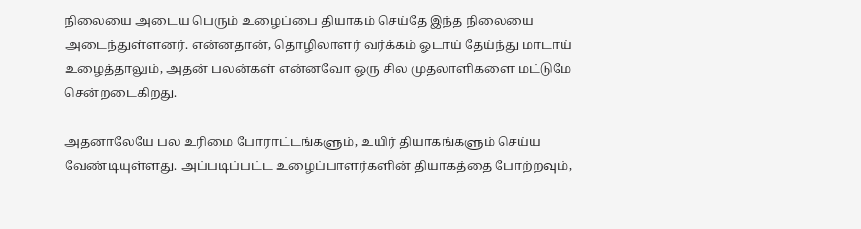நிலையை அடைய பெரும் உழைப்பை தியாகம் செய்தே இந்த நிலையை அடைந்துள்ளனர். என்னதான், தொழிலாளர் வர்க்கம் ஓடாய் தேய்ந்து மாடாய் உழைத்தாலும், அதன் பலன்கள் என்னவோ ஒரு சில முதலாளிகளை மட்டுமே சென்றடைகிறது.

அதனாலேயே பல உரிமை போராட்டங்களும், உயிர் தியாகங்களும் செய்ய வேண்டியுள்ளது. அப்படிப்பட்ட உழைப்பாளர்களின் தியாகத்தை போற்றவும்,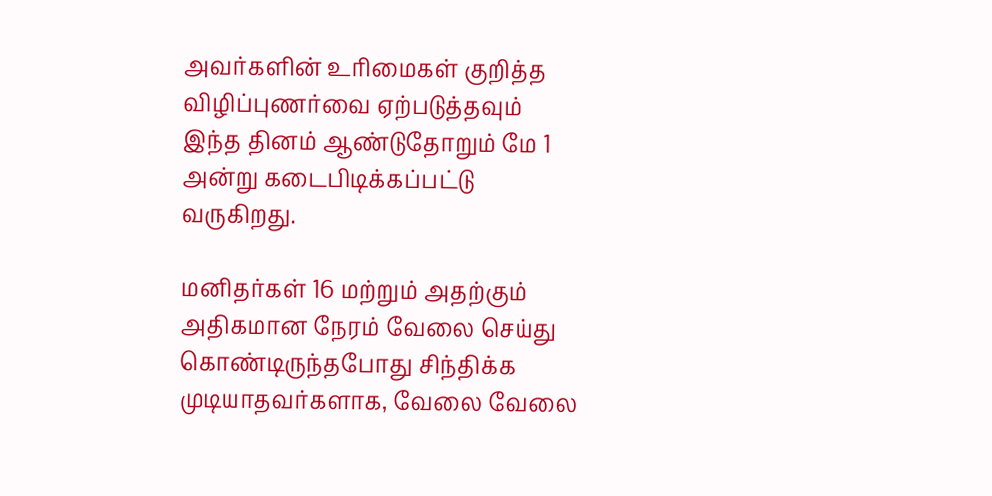அவர்களின் உரிமைகள் குறித்த விழிப்புணர்வை ஏற்படுத்தவும் இந்த தினம் ஆண்டுதோறும் மே 1 அன்று கடைபிடிக்கப்பட்டு வருகிறது.

மனிதர்கள் 16 மற்றும் அதற்கும் அதிகமான நேரம் வேலை செய்து கொண்டிருந்தபோது சிந்திக்க முடியாதவர்களாக, வேலை வேலை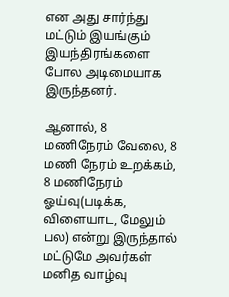என அது சார்ந்து மட்டும் இயங்கும் இயந்திரங்களை போல அடிமையாக இருந்தனர்.

ஆனால், 8 மணிநேரம் வேலை, 8 மணி நேரம் உறக்கம், 8 மணிநேரம் ஓய்வு(படிக்க, விளையாட, மேலும் பல) என்று இருந்தால் மட்டுமே அவர்கள் மனித வாழ்வு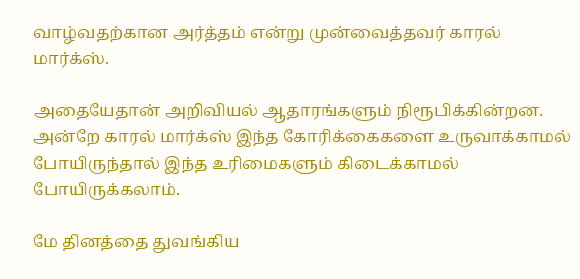வாழ்வதற்கான அர்த்தம் என்று முன்வைத்தவர் காரல் மார்க்ஸ்.

அதையேதான் அறிவியல் ஆதாரங்களும் நிரூபிக்கின்றன. அன்றே காரல் மார்க்ஸ் இந்த கோரிக்கைகளை உருவாக்காமல் போயிருந்தால் இந்த உரிமைகளும் கிடைக்காமல் போயிருக்கலாம்.

மே தினத்தை துவங்கிய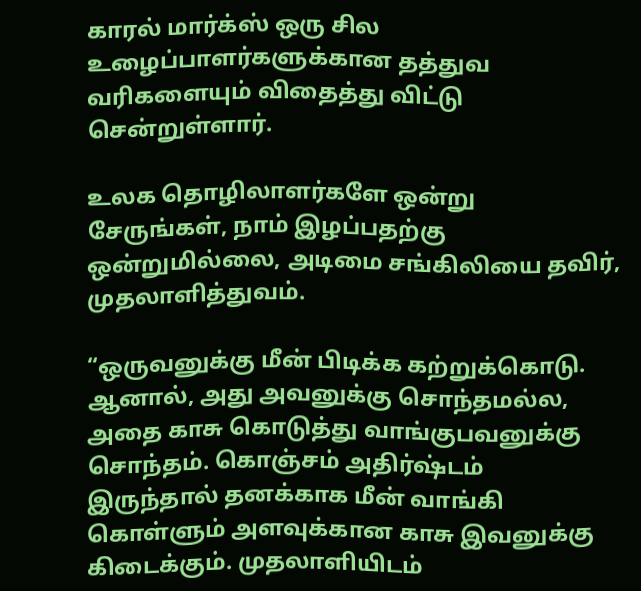காரல் மார்க்ஸ் ஒரு சில உழைப்பாளர்களுக்கான தத்துவ வரிகளையும் விதைத்து விட்டு சென்றுள்ளார்.

உலக தொழிலாளர்களே ஒன்று சேருங்கள், நாம் இழப்பதற்கு ஒன்றுமில்லை, அடிமை சங்கிலியை தவிர், முதலாளித்துவம்.

“ஒருவனுக்கு மீன் பிடிக்க கற்றுக்கொடு. ஆனால், அது அவனுக்கு சொந்தமல்ல, அதை காசு கொடுத்து வாங்குபவனுக்கு சொந்தம். கொஞ்சம் அதிர்ஷ்டம் இருந்தால் தனக்காக மீன் வாங்கி கொள்ளும் அளவுக்கான காசு இவனுக்கு கிடைக்கும். முதலாளியிடம்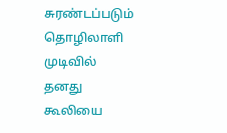சுரண்டப்படும் தொழிலாளி முடிவில் தனது கூலியை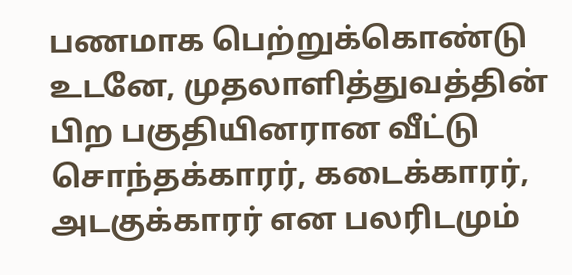பணமாக பெற்றுக்கொண்டு உடனே, முதலாளித்துவத்தின் பிற பகுதியினரான வீட்டு சொந்தக்காரர், கடைக்காரர், அடகுக்காரர் என பலரிடமும்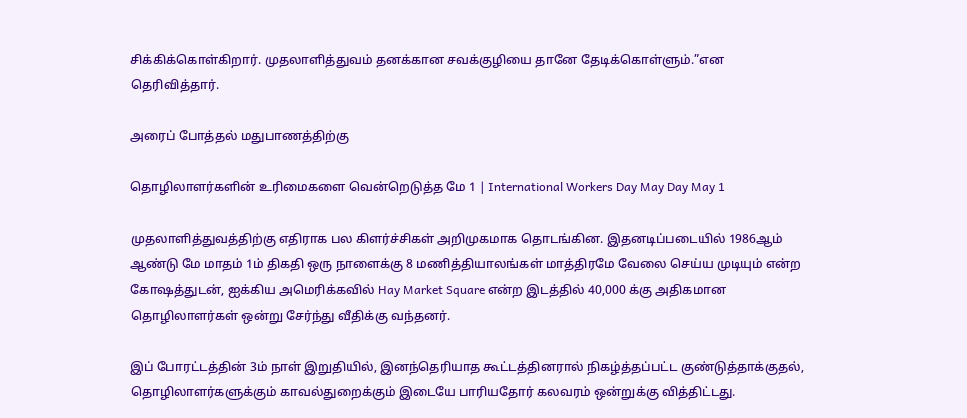சிக்கிக்கொள்கிறார். முதலாளித்துவம் தனக்கான சவக்குழியை தானே தேடிக்கொள்ளும்.”என தெரிவித்தார்.

அரைப் போத்தல் மதுபாணத்திற்கு

தொழிலாளர்களின் உரிமைகளை வென்றெடுத்த மே 1 | International Workers Day May Day May 1

முதலாளித்துவத்திற்கு எதிராக பல கிளர்ச்சிகள் அறிமுகமாக தொடங்கின. இதனடிப்படையில் 1986ஆம் ஆண்டு மே மாதம் 1ம் திகதி ஒரு நாளைக்கு 8 மணித்தியாலங்கள் மாத்திரமே வேலை செய்ய முடியும் என்ற கோஷத்துடன், ஐக்கிய அமெரிக்கவில் Hay Market Square என்ற இடத்தில் 40,000 க்கு அதிகமான தொழிலாளர்கள் ஒன்று சேர்ந்து வீதிக்கு வந்தனர்.

இப் போரட்டத்தின் 3ம் நாள் இறுதியில், இனந்தெரியாத கூட்டத்தினரால் நிகழ்த்தப்பட்ட குண்டுத்தாக்குதல், தொழிலாளர்களுக்கும் காவல்துறைக்கும் இடையே பாரியதோர் கலவரம் ஒன்றுக்கு வித்திட்டது.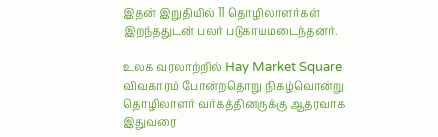இதன் இறுதியில் 11 தொழிலாளர்கள் இறந்ததுடன் பலர் படுகாயமடைந்தனர்.

உலக வரலாற்றில் Hay Market Square விவகாரம் போன்றதொறு நிகழ்வொன்று தொழிலாளர் வர்கத்தினருக்கு ஆதரவாக இதுவரை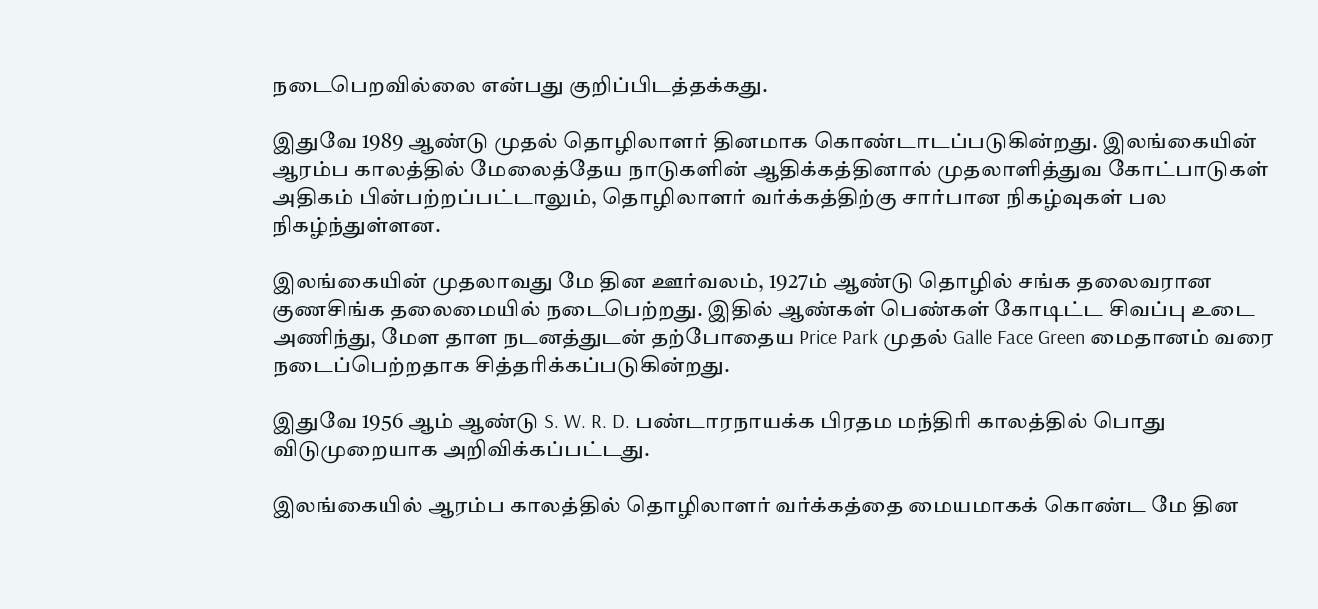நடைபெறவில்லை என்பது குறிப்பிடத்தக்கது.

இதுவே 1989 ஆண்டு முதல் தொழிலாளர் தினமாக கொண்டாடப்படுகின்றது. இலங்கையின் ஆரம்ப காலத்தில் மேலைத்தேய நாடுகளின் ஆதிக்கத்தினால் முதலாளித்துவ கோட்பாடுகள் அதிகம் பின்பற்றப்பட்டாலும், தொழிலாளர் வர்க்கத்திற்கு சார்பான நிகழ்வுகள் பல நிகழ்ந்துள்ளன.

இலங்கையின் முதலாவது மே தின ஊர்வலம், 1927ம் ஆண்டு தொழில் சங்க தலைவரான குணசிங்க தலைமையில் நடைபெற்றது. இதில் ஆண்கள் பெண்கள் கோடிட்ட சிவப்பு உடை அணிந்து, மேள தாள நடனத்துடன் தற்போதைய Price Park முதல் Galle Face Green மைதானம் வரை நடைப்பெற்றதாக சித்தரிக்கப்படுகின்றது.

இதுவே 1956 ஆம் ஆண்டு S. W. R. D. பண்டாரநாயக்க பிரதம மந்திரி காலத்தில் பொது விடுமுறையாக அறிவிக்கப்பட்டது.

இலங்கையில் ஆரம்ப காலத்தில் தொழிலாளர் வர்க்கத்தை மையமாகக் கொண்ட மே தின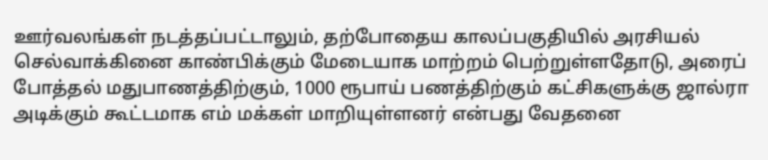ஊர்வலங்கள் நடத்தப்பட்டாலும், தற்போதைய காலப்பகுதியில் அரசியல் செல்வாக்கினை காண்பிக்கும் மேடையாக மாற்றம் பெற்றுள்ளதோடு, அரைப் போத்தல் மதுபாணத்திற்கும், 1000 ரூபாய் பணத்திற்கும் கட்சிகளுக்கு ஜால்ரா அடிக்கும் கூட்டமாக எம் மக்கள் மாறியுள்ளனர் என்பது வேதனை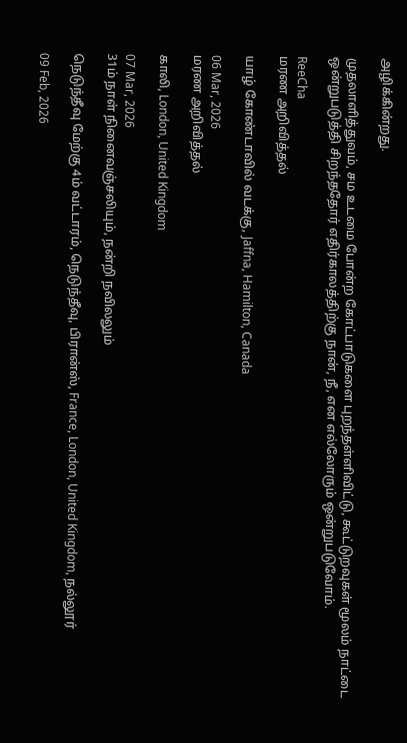அழிக்கின்றது.

முதலாளித்துவம், சம உடமை போன்ற கோட்பாடுகளை புறந்தள்ளிவிட்டு, கூட்டுறவுகள் மூலம் நாட்டை ஒன்றுபடுத்தி சிறந்ததோர் எதிர்காலத்திற்கு நான், நீ, என எல்லோரும் ஒன்றுபடுவோம்.

ReeCha
மரண அறிவித்தல்

யாழ் கோண்டாவில் வடக்கு, Jaffna, Hamilton, Canada

06 Mar, 2026
மரண அறிவித்தல்

காலி, London, United Kingdom

07 Mar, 2026
31ம் நாள் நினைவஞ்சலியும், நன்றி நவிலலும்

நெடுந்தீவு மேற்கு 4ம் வட்டாரம், நெடுந்தீவு, பிரான்ஸ், France, London, United Kingdom, நல்லூர்

09 Feb, 2026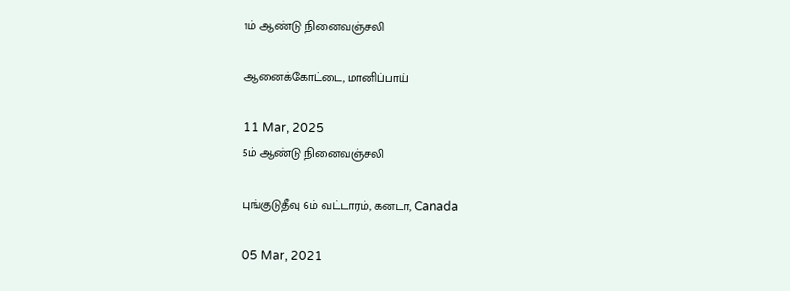1ம் ஆண்டு நினைவஞ்சலி

ஆனைக்கோட்டை, மானிப்பாய்

11 Mar, 2025
5ம் ஆண்டு நினைவஞ்சலி

புங்குடுதீவு 6ம் வட்டாரம், கனடா, Canada

05 Mar, 2021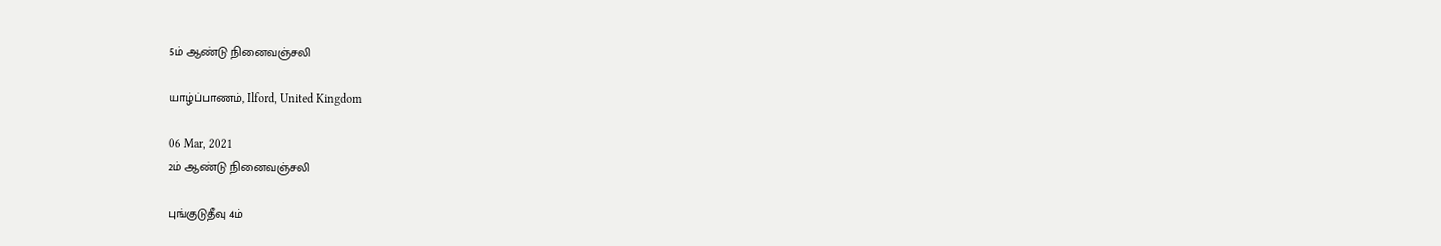5ம் ஆண்டு நினைவஞ்சலி

யாழ்ப்பாணம், Ilford, United Kingdom

06 Mar, 2021
2ம் ஆண்டு நினைவஞ்சலி

புங்குடுதீவு 4ம்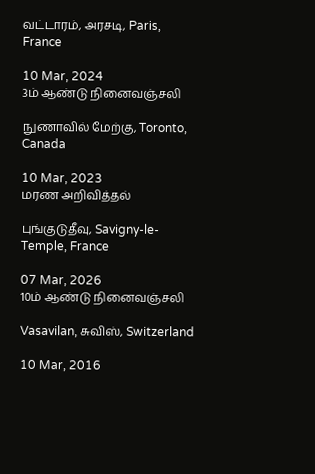வட்டாரம், அரசடி, Paris, France

10 Mar, 2024
3ம் ஆண்டு நினைவஞ்சலி

நுணாவில் மேற்கு, Toronto, Canada

10 Mar, 2023
மரண அறிவித்தல்

புங்குடுதீவு, Savigny-le-Temple, France

07 Mar, 2026
10ம் ஆண்டு நினைவஞ்சலி

Vasavilan, சுவிஸ், Switzerland

10 Mar, 2016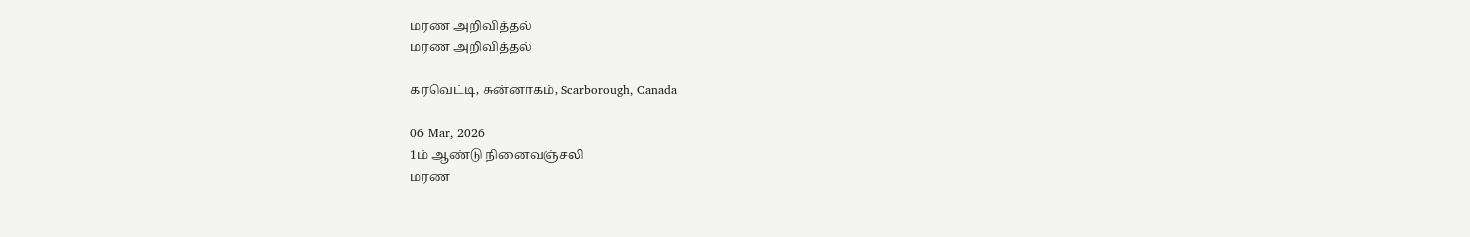மரண அறிவித்தல்
மரண அறிவித்தல்

கரவெட்டி, சுன்னாகம், Scarborough, Canada

06 Mar, 2026
1ம் ஆண்டு நினைவஞ்சலி
மரண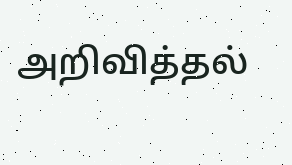அறிவித்தல்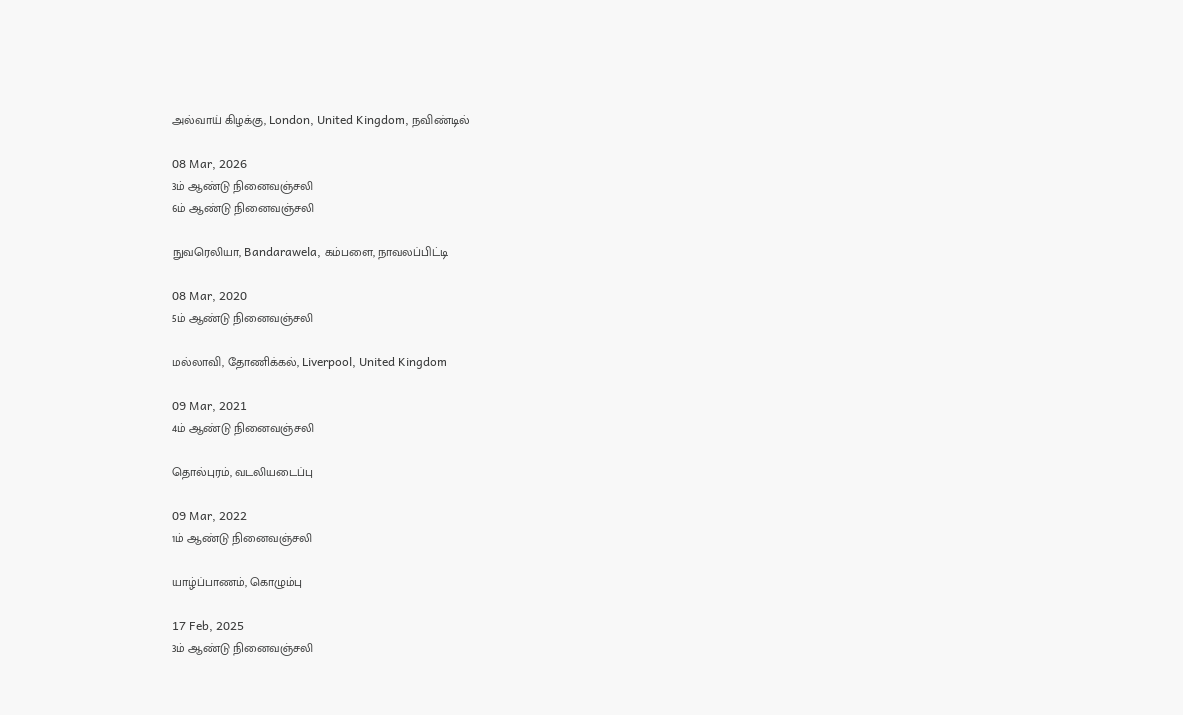அல்வாய் கிழக்கு, London, United Kingdom, நவிண்டில்

08 Mar, 2026
3ம் ஆண்டு நினைவஞ்சலி
6ம் ஆண்டு நினைவஞ்சலி

நுவரெலியா, Bandarawela, கம்பளை, நாவலப்பிட்டி

08 Mar, 2020
5ம் ஆண்டு நினைவஞ்சலி

மல்லாவி, தோணிக்கல், Liverpool, United Kingdom

09 Mar, 2021
4ம் ஆண்டு நினைவஞ்சலி

தொல்புரம், வடலியடைப்பு

09 Mar, 2022
1ம் ஆண்டு நினைவஞ்சலி

யாழ்ப்பாணம், கொழும்பு

17 Feb, 2025
3ம் ஆண்டு நினைவஞ்சலி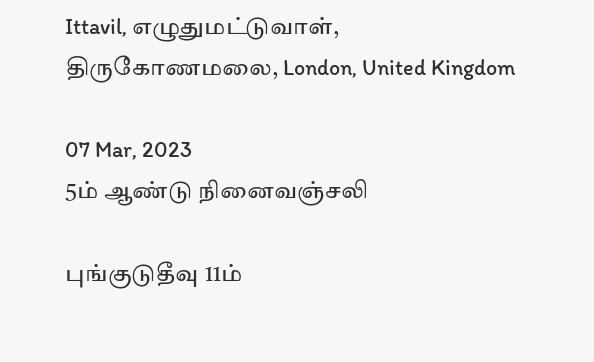Ittavil, எழுதுமட்டுவாள், திருகோணமலை, London, United Kingdom

07 Mar, 2023
5ம் ஆண்டு நினைவஞ்சலி

புங்குடுதீவு 11ம்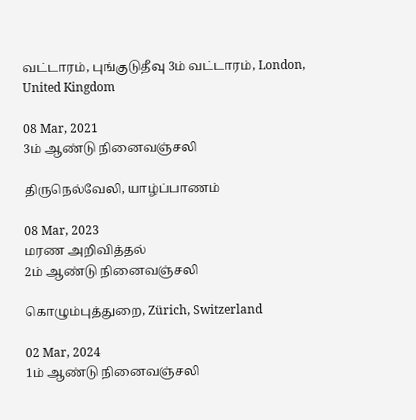வட்டாரம், புங்குடுதீவு 3ம் வட்டாரம், London, United Kingdom

08 Mar, 2021
3ம் ஆண்டு நினைவஞ்சலி

திருநெல்வேலி, யாழ்ப்பாணம்

08 Mar, 2023
மரண அறிவித்தல்
2ம் ஆண்டு நினைவஞ்சலி

கொழும்புத்துறை, Zürich, Switzerland

02 Mar, 2024
1ம் ஆண்டு நினைவஞ்சலி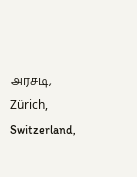அரசடி, Zürich, Switzerland,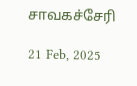சாவகச்சேரி

21 Feb, 2025